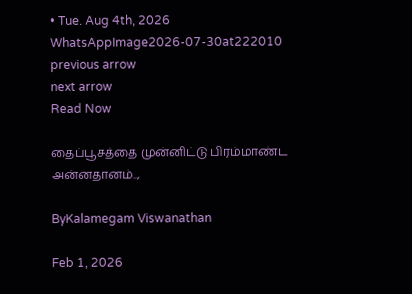• Tue. Aug 4th, 2026
WhatsAppImage2026-07-30at222010
previous arrow
next arrow
Read Now

தைப்பூசத்தை முன்னிட்டு பிரம்மாண்ட அன்னதானம்..,

ByKalamegam Viswanathan

Feb 1, 2026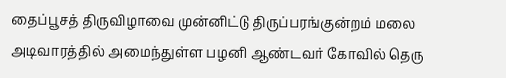தைப்பூசத் திருவிழாவை முன்னிட்டு திருப்பரங்குன்றம் மலை அடிவாரத்தில் அமைந்துள்ள பழனி ஆண்டவர் கோவில் தெரு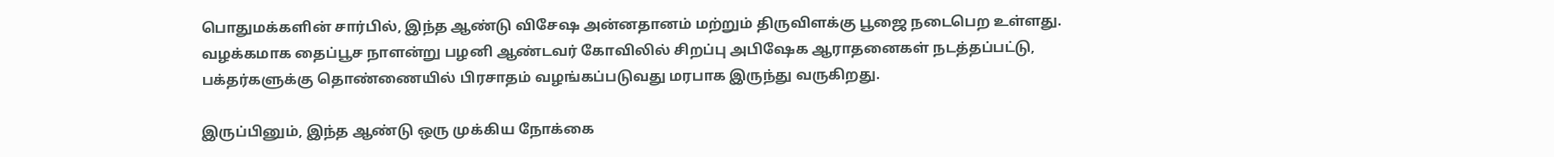பொதுமக்களின் சார்பில், இந்த ஆண்டு விசேஷ அன்னதானம் மற்றும் திருவிளக்கு பூஜை நடைபெற உள்ளது. வழக்கமாக தைப்பூச நாளன்று பழனி ஆண்டவர் கோவிலில் சிறப்பு அபிஷேக ஆராதனைகள் நடத்தப்பட்டு, பக்தர்களுக்கு தொண்ணையில் பிரசாதம் வழங்கப்படுவது மரபாக இருந்து வருகிறது.

இருப்பினும், இந்த ஆண்டு ஒரு முக்கிய நோக்கை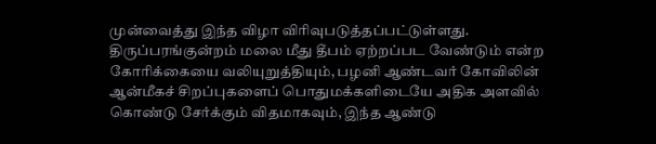முன்வைத்து இந்த விழா விரிவுபடுத்தப்பட்டுள்ளது. திருப்பரங்குன்றம் மலை மீது தீபம் ஏற்றப்பட வேண்டும் என்ற கோரிக்கையை வலியுறுத்தியும், பழனி ஆண்டவர் கோவிலின் ஆன்மீகச் சிறப்புகளைப் பொதுமக்களிடையே அதிக அளவில் கொண்டு சேர்க்கும் விதமாகவும், இந்த ஆண்டு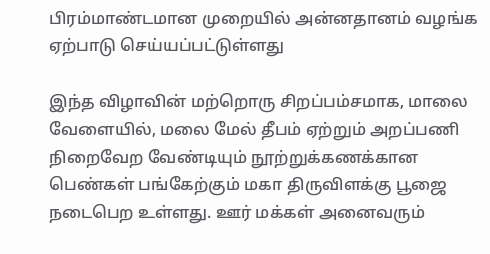பிரம்மாண்டமான முறையில் அன்னதானம் வழங்க ஏற்பாடு செய்யப்பட்டுள்ளது

இந்த விழாவின் மற்றொரு சிறப்பம்சமாக, மாலை வேளையில், மலை மேல் தீபம் ஏற்றும் அறப்பணி நிறைவேற வேண்டியும் நூற்றுக்கணக்கான பெண்கள் பங்கேற்கும் மகா திருவிளக்கு பூஜை நடைபெற உள்ளது. ஊர் மக்கள் அனைவரும்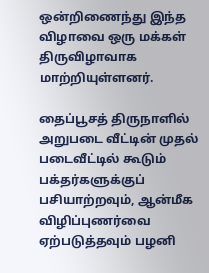ஒன்றிணைந்து இந்த விழாவை ஒரு மக்கள் திருவிழாவாக மாற்றியுள்ளனர்.

தைப்பூசத் திருநாளில் அறுபடை வீட்டின் முதல் படைவீட்டில் கூடும் பக்தர்களுக்குப் பசியாற்றவும், ஆன்மீக விழிப்புணர்வை ஏற்படுத்தவும் பழனி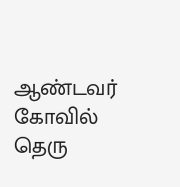ஆண்டவர் கோவில் தெரு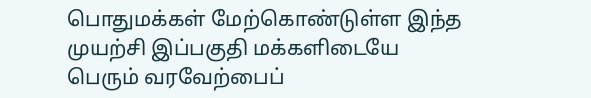பொதுமக்கள் மேற்கொண்டுள்ள இந்த முயற்சி இப்பகுதி மக்களிடையே பெரும் வரவேற்பைப்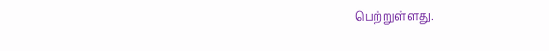பெற்றுள்ளது.